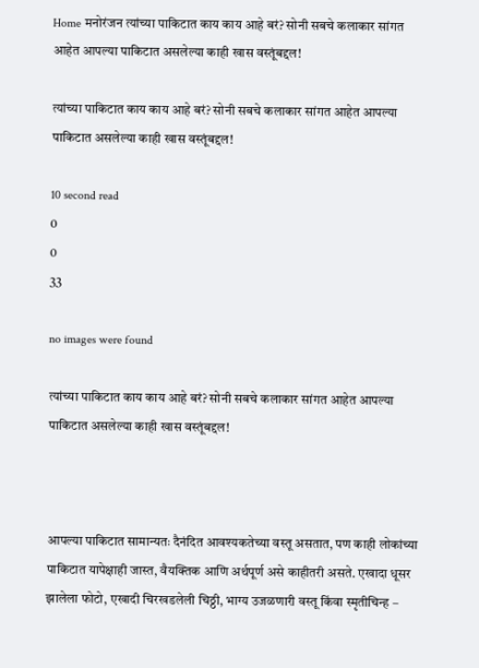Home मनोरंजन त्यांच्या पाकिटात काय काय आहे बरं? सोनी सबचे कलाकार सांगत आहेत आपल्या पाकिटात असलेल्या काही खास वस्तूंबद्दल!

त्यांच्या पाकिटात काय काय आहे बरं? सोनी सबचे कलाकार सांगत आहेत आपल्या पाकिटात असलेल्या काही खास वस्तूंबद्दल!

10 second read
0
0
33

no images were found

त्यांच्या पाकिटात काय काय आहे बरं? सोनी सबचे कलाकार सांगत आहेत आपल्या पाकिटात असलेल्या काही खास वस्तूंबद्दल!



आपल्या पाकिटात सामान्यतः दैनंदित आवश्यकतेच्या वस्तू असतात, पण काही लोकांच्या पाकिटात यापेक्षाही जास्त, वैयक्तिक आणि अर्थपूर्ण असे काहीतरी असते. एखादा धूसर झालेला फोटो, एखादी चिरखडलेली चिठ्ठी, भाग्य उजळणारी वस्तू किंवा स्मृतीचिन्ह –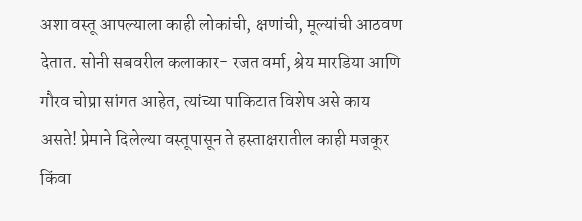अशा वस्तू आपल्याला काही लोकांची, क्षणांची, मूल्यांची आठवण देतात. सोनी सबवरील कलाकार- रजत वर्मा, श्रेय मारडिया आणि गौरव चोप्रा सांगत आहेत, त्यांच्या पाकिटात विशेष असे काय असते! प्रेमाने दिलेल्या वस्तूपासून ते हस्ताक्षरातील काही मजकूर किंवा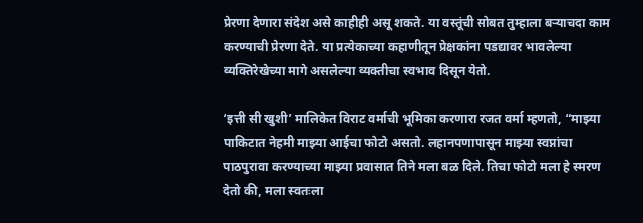प्रेरणा देणारा संदेश असे काहीही असू शकते. या वस्तूंची सोबत तुम्हाला बऱ्याचदा काम करण्याची प्रेरणा देते. या प्रत्येकाच्या कहाणीतून प्रेक्षकांना पडद्यावर भावलेल्या व्यक्तिरेखेच्या मागे असलेल्या व्यक्तीचा स्वभाव दिसून येतो.

‘इत्ती सी खुशी’ मालिकेत विराट वर्माची भूमिका करणारा रजत वर्मा म्हणतो, “माझ्या पाकिटात नेहमी माझ्या आईचा फोटो असतो. लहानपणापासून माझ्या स्वप्नांचा पाठपुरावा करण्याच्या माझ्या प्रवासात तिने मला बळ दिले. तिचा फोटो मला हे स्मरण देतो की, मला स्वतःला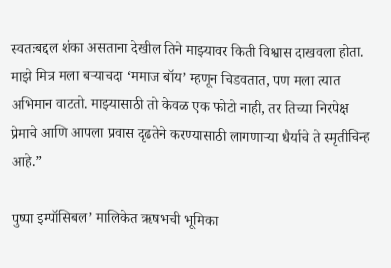स्वतःबद्दल शंका असताना देखील तिने माझ्यावर किती विश्वास दाखवला होता. माझे मित्र मला बऱ्याचदा ‘ममाज बॉय’ म्हणून चिडवतात, पण मला त्यात अभिमान वाटतो. माझ्यासाठी तो केवळ एक फोटो नाही, तर तिच्या निरपेक्ष प्रेमाचे आणि आपला प्रवास दृढतेने करण्यासाठी लागणाऱ्या धैर्याचे ते स्मृतीचिन्ह आहे.”

पुष्पा इम्पॉसिबल’ मालिकेत ऋषभची भूमिका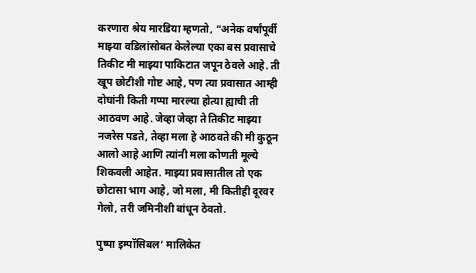करणारा श्रेय मारडिया म्हणतो, “अनेक वर्षांपूर्वी माझ्या वडिलांसोबत केलेल्या एका बस प्रवासाचे तिकीट मी माझ्या पाकिटात जपून ठेवले आहे. ती खूप छोटीशी गोष्ट आहे, पण त्या प्रवासात आम्ही दोघांनी किती गप्पा मारल्या होत्या ह्याची ती आठवण आहे. जेव्हा जेव्हा ते तिकीट माझ्या नजरेस पडते, तेव्हा मला हे आठवते की मी कुठून आलो आहे आणि त्यांनी मला कोणती मूल्ये शिकवली आहेत. माझ्या प्रवासातील तो एक छोटासा भाग आहे, जो मला, मी कितीही दूरवर गेलो, तरी जमिनीशी बांधून ठेवतो.

पुष्पा इम्पॉसिबल’ मालिकेत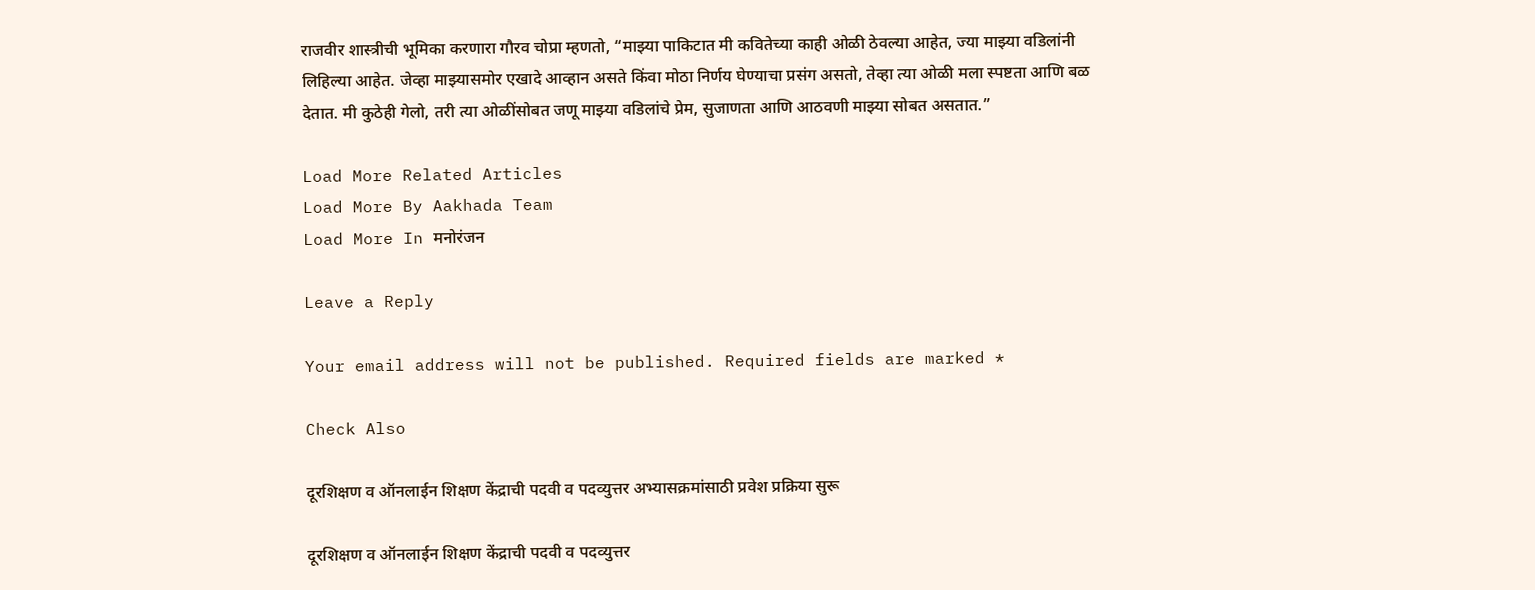राजवीर शास्त्रीची भूमिका करणारा गौरव चोप्रा म्हणतो, “माझ्या पाकिटात मी कवितेच्या काही ओळी ठेवल्या आहेत, ज्या माझ्या वडिलांनी लिहिल्या आहेत. जेव्हा माझ्यासमोर एखादे आव्हान असते किंवा मोठा निर्णय घेण्याचा प्रसंग असतो, तेव्हा त्या ओळी मला स्पष्टता आणि बळ देतात. मी कुठेही गेलो, तरी त्या ओळींसोबत जणू माझ्या वडिलांचे प्रेम, सुजाणता आणि आठवणी माझ्या सोबत असतात.”

Load More Related Articles
Load More By Aakhada Team
Load More In मनोरंजन

Leave a Reply

Your email address will not be published. Required fields are marked *

Check Also

दूरशिक्षण व ऑनलाईन शिक्षण केंद्राची पदवी व पदव्युत्तर अभ्यासक्रमांसाठी प्रवेश प्रक्रिया सुरू

दूरशिक्षण व ऑनलाईन शिक्षण केंद्राची पदवी व पदव्युत्तर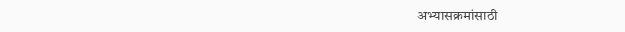अभ्यासक्रमांसाठी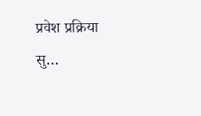प्रवेश प्रक्रिया सु…